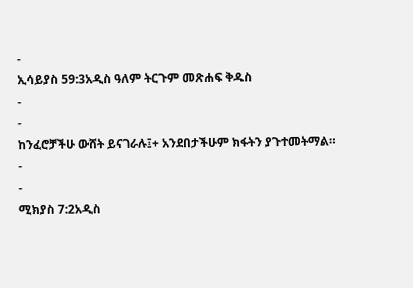-
ኢሳይያስ 59:3አዲስ ዓለም ትርጉም መጽሐፍ ቅዱስ
-
-
ከንፈሮቻችሁ ውሸት ይናገራሉ፤+ አንደበታችሁም ክፋትን ያጉተመትማል።
-
-
ሚክያስ 7:2አዲስ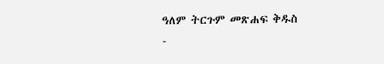ዓለም ትርጉም መጽሐፍ ቅዱስ
-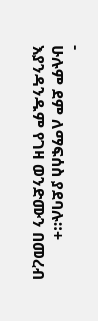-
ሁሉም ደም ለማፍሰስ ያደባሉ።+
እያንዳንዱም የገዛ ወንድሙን በመረብ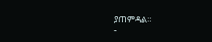ያጠምዳል።
-